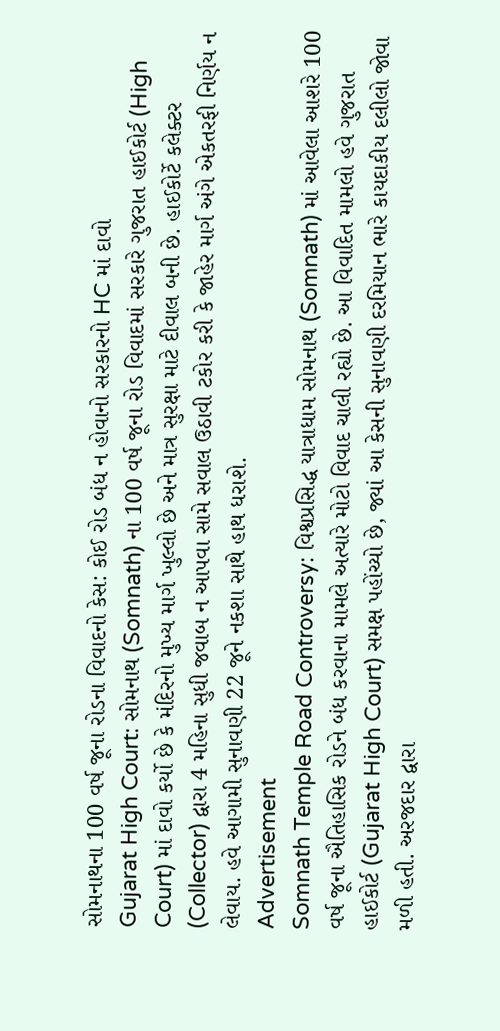સોમનાથના 100 વર્ષ જૂના રોડના વિવાદનો કેસ: કોઈ રોડ બંધ ન હોવાનો સરકારનો HC માં દાવો
Gujarat High Court: સોમનાથ (Somnath) ના 100 વર્ષ જૂના રોડ વિવાદમાં સરકારે ગુજરાત હાઈકોર્ટ (High Court) માં દાવો કર્યો છે કે મંદિરનો મુખ્ય માર્ગ ખુલ્લો છે અને માત્ર સુરક્ષા માટે દીવાલ બની છે. હાઈકોર્ટે કલેક્ટર (Collector) દ્વારા 4 મહિના સુધી જવાબ ન આપવા સામે સવાલ ઉઠાવી ટકોર કરી કે જાહેર માર્ગ અંગે એકતરફી નિર્ણય ન લેવાય. હવે આગામી સુનાવણી 22 જૂને નકશા સાથે હાથ ધરાશે.
Advertisement
Somnath Temple Road Controversy: વિશ્વપ્રસિદ્ધ યાત્રાધામ સોમનાથ (Somnath) માં આવેલા આશરે 100 વર્ષ જૂના ઐતિહાસિક રોડને બંધ કરવાના મામલે અત્યારે મોટો વિવાદ ચાલી રહ્યો છે. આ વિવાદિત મામલો હવે ગુજરાત હાઈકોર્ટ (Gujarat High Court) સમક્ષ પહોંચ્યો છે, જ્યાં આ કેસની સુનાવણી દરમિયાન ભારે કાયદાકીય દલીલો જોવા મળી હતી. અરજદાર દ્વારા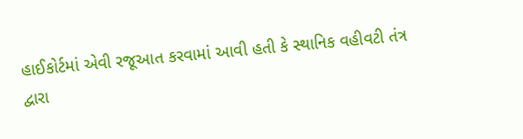હાઈકોર્ટમાં એવી રજૂઆત કરવામાં આવી હતી કે સ્થાનિક વહીવટી તંત્ર દ્વારા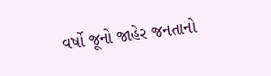વર્ષો જૂનો જાહેર જનતાનો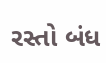રસ્તો બંધ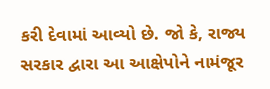કરી દેવામાં આવ્યો છે. જો કે, રાજ્ય સરકાર દ્વારા આ આક્ષેપોને નામંજૂર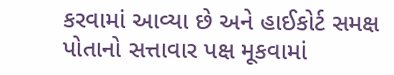કરવામાં આવ્યા છે અને હાઈકોર્ટ સમક્ષ પોતાનો સત્તાવાર પક્ષ મૂકવામાં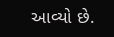આવ્યો છે.